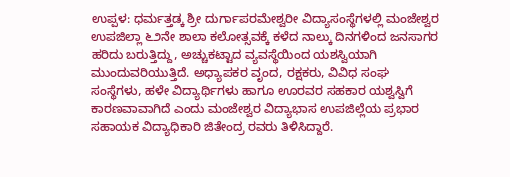ಉಪ್ಪಳ: ಧರ್ಮತ್ತಡ್ಕ ಶ್ರೀ ದುರ್ಗಾಪರಮೇಶ್ವರೀ ವಿದ್ಯಾಸಂಸ್ಥೆಗಳಲ್ಲಿ ಮಂಜೇಶ್ವರ ಉಪಜಿಲ್ಲಾ ೬೨ನೇ ಶಾಲಾ ಕಲೋತ್ಸವಕ್ಕೆ ಕಳೆದ ನಾಲ್ಕು ದಿನಗಳಿಂದ ಜನಸಾಗರ ಹರಿದು ಬರುತ್ತಿದ್ದು, ಅಚ್ಚುಕಟ್ಟಾದ ವ್ಯವಸ್ಥೆಯಿಂದ ಯಶಸ್ವಿಯಾಗಿ ಮುಂದುವರಿಯುತ್ತಿದೆ. ಅಧ್ಯಾಪಕರ ವೃಂದ, ರಕ್ಷಕರು, ವಿವಿಧ ಸಂಘ ಸಂಸ್ಥೆಗಳು, ಹಳೇ ವಿದ್ಯಾರ್ಥಿಗಳು ಹಾಗೂ ಊರವರ ಸಹಕಾರ ಯಶ್ವಸ್ವಿಗೆ ಕಾರಣವಾವಾಗಿದೆ ಎಂದು ಮಂಜೇಶ್ವರ ವಿದ್ಯಾಭಾಸ ಉಪಜಿಲ್ಲೆಯ ಪ್ರಭಾರ ಸಹಾಯಕ ವಿದ್ಯಾಧಿಕಾರಿ ಜಿತೇಂದ್ರ ರವರು ತಿಳಿಸಿದ್ದಾರೆ.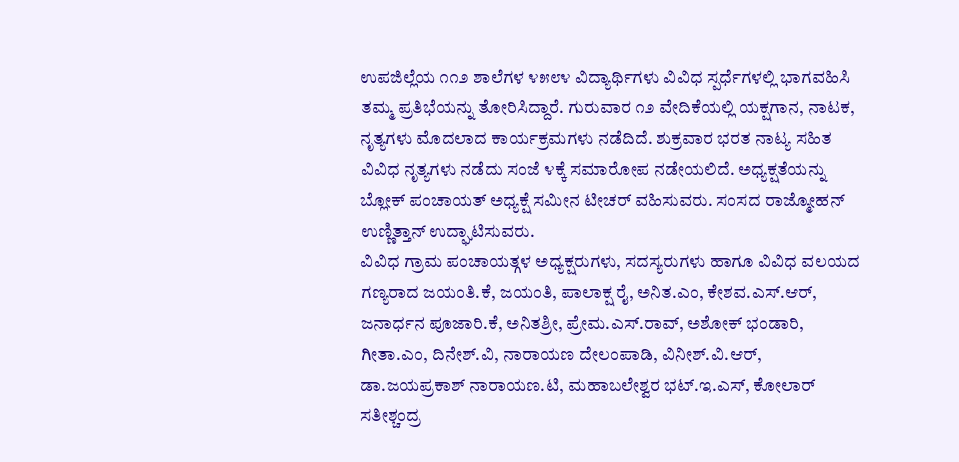ಉಪಜಿಲ್ಲೆಯ ೧೧೨ ಶಾಲೆಗಳ ೪೫೮೪ ವಿದ್ಯಾರ್ಥಿಗಳು ವಿವಿಧ ಸ್ಪರ್ಧೆಗಳಲ್ಲಿ ಭಾಗವಹಿಸಿ ತಮ್ಮ ಪ್ರತಿಭೆಯನ್ನು ತೋರಿಸಿದ್ದಾರೆ. ಗುರುವಾರ ೧೨ ವೇದಿಕೆಯಲ್ಲಿ ಯಕ್ಷಗಾನ, ನಾಟಕ, ನೃತ್ಯಗಳು ಮೊದಲಾದ ಕಾರ್ಯಕ್ರಮಗಳು ನಡೆದಿದೆ. ಶುಕ್ರವಾರ ಭರತ ನಾಟ್ಯ ಸಹಿತ ವಿವಿಧ ನೃತ್ಯಗಳು ನಡೆದು ಸಂಜೆ ೪ಕ್ಕೆ ಸಮಾರೋಪ ನಡೇಯಲಿದೆ. ಅಧ್ಯಕ್ಷತೆಯನ್ನು ಬ್ಲೋಕ್ ಪಂಚಾಯತ್ ಅಧ್ಯಕ್ಷೆ ಸಮೀನ ಟೀಚರ್ ವಹಿಸುವರು. ಸಂಸದ ರಾಜ್ಮೋಹನ್ ಉಣ್ಣಿತ್ತಾನ್ ಉದ್ಘಾಟಿಸುವರು.
ವಿವಿಧ ಗ್ರಾಮ ಪಂಚಾಯತ್ಗಳ ಅಧ್ಯಕ್ಷರುಗಳು, ಸದಸ್ಯರುಗಳು ಹಾಗೂ ವಿವಿಧ ವಲಯದ ಗಣ್ಯರಾದ ಜಯಂತಿ.ಕೆ, ಜಯಂತಿ, ಪಾಲಾಕ್ಷ ರೈ, ಅನಿತ.ಎಂ, ಕೇಶವ.ಎಸ್.ಆರ್, ಜನಾರ್ಧನ ಪೂಜಾರಿ.ಕೆ, ಅನಿತಶ್ರೀ, ಪ್ರೇಮ.ಎಸ್.ರಾವ್, ಅಶೋಕ್ ಭಂಡಾರಿ, ಗೀತಾ.ಎಂ, ದಿನೇಶ್.ವಿ, ನಾರಾಯಣ ದೇಲಂಪಾಡಿ, ವಿನೀಶ್.ವಿ.ಆರ್, ಡಾ.ಜಯಪ್ರಕಾಶ್ ನಾರಾಯಣ.ಟಿ, ಮಹಾಬಲೇಶ್ವರ ಭಟ್.ಇ.ಎಸ್, ಕೋಲಾರ್ ಸತೀಶ್ಚಂದ್ರ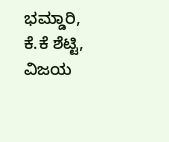ಭಮ್ಡಾರಿ, ಕೆ.ಕೆ ಶೆಟ್ಟಿ, ವಿಜಯ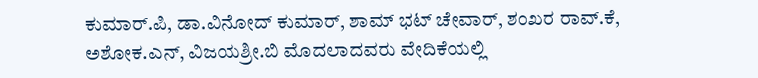ಕುಮಾರ್.ಪಿ, ಡಾ.ವಿನೋದ್ ಕುಮಾರ್, ಶಾಮ್ ಭಟ್ ಚೇವಾರ್, ಶಂಖರ ರಾವ್.ಕೆ, ಅಶೋಕ.ಎನ್, ವಿಜಯಶ್ರೀ.ಬಿ ಮೊದಲಾದವರು ವೇದಿಕೆಯಲ್ಲಿ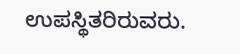ಉಪಸ್ಥಿತರಿರುವರು.